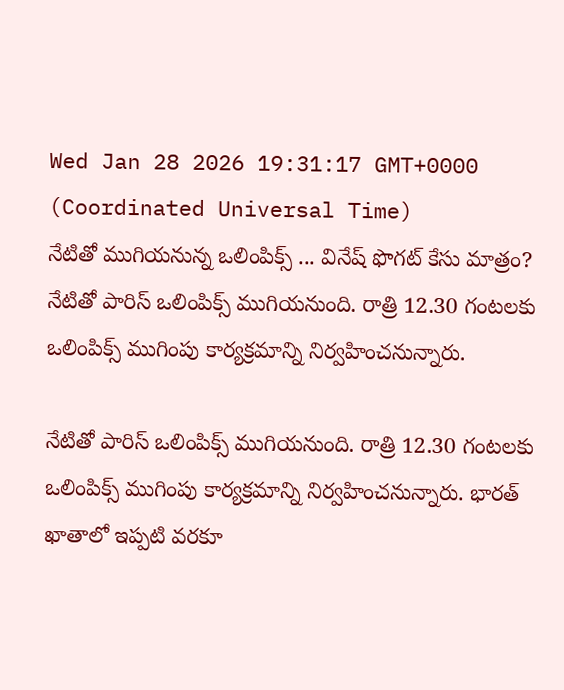Wed Jan 28 2026 19:31:17 GMT+0000 (Coordinated Universal Time)
నేటితో ముగియనున్న ఒలింపిక్స్ ... వినేష్ ఫొగట్ కేసు మాత్రం?
నేటితో పారిస్ ఒలింపిక్స్ ముగియనుంది. రాత్రి 12.30 గంటలకు ఒలింపిక్స్ ముగింపు కార్యక్రమాన్ని నిర్వహించనున్నారు.

నేటితో పారిస్ ఒలింపిక్స్ ముగియనుంది. రాత్రి 12.30 గంటలకు ఒలింపిక్స్ ముగింపు కార్యక్రమాన్ని నిర్వహించనున్నారు. భారత్ ఖాతాలో ఇప్పటి వరకూ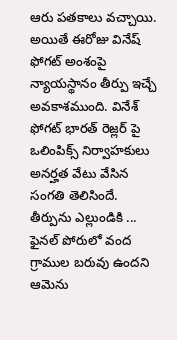ఆరు పతకాలు వచ్చాయి. అయితే ఈరోజు వినేష్ ఫోగట్ అంశంపై న్యాయస్థానం తీర్పు ఇచ్చే అవకాశముంది. వినేశ్ ఫోగట్ భారత్ రెజ్లర్ పై ఒలింపిక్స్ నిర్వాహకులు అనర్హత వేటు వేసిన సంగతి తెలిసిందే.
తీర్పును ఎల్లుండికి ...
ఫైనల్ పోరులో వంద గ్రాముల బరువు ఉందని ఆమెను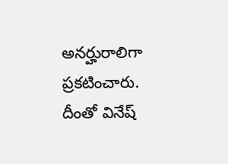అనర్హురాలిగా ప్రకటించారు. దీంతో వినేష్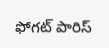ఫోగట్ పారిస్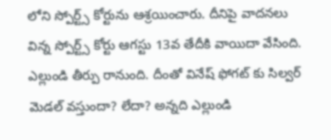లోని స్పోర్ట్స్ కోర్టును ఆశ్రయించారు. దీనిపై వాదనలు విన్న స్పోర్ట్స్ కోర్టు ఆగస్టు 13వ తేదీకి వాయిదా వేసింది. ఎల్లుండి తీర్పు రానుంది. దీంతో వినేష్ ఫోగట్ కు సిల్వర్ మెడల్ వస్తుందా? లేదా? అన్నది ఎల్లుండి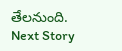తేలనుంది.
Next Story